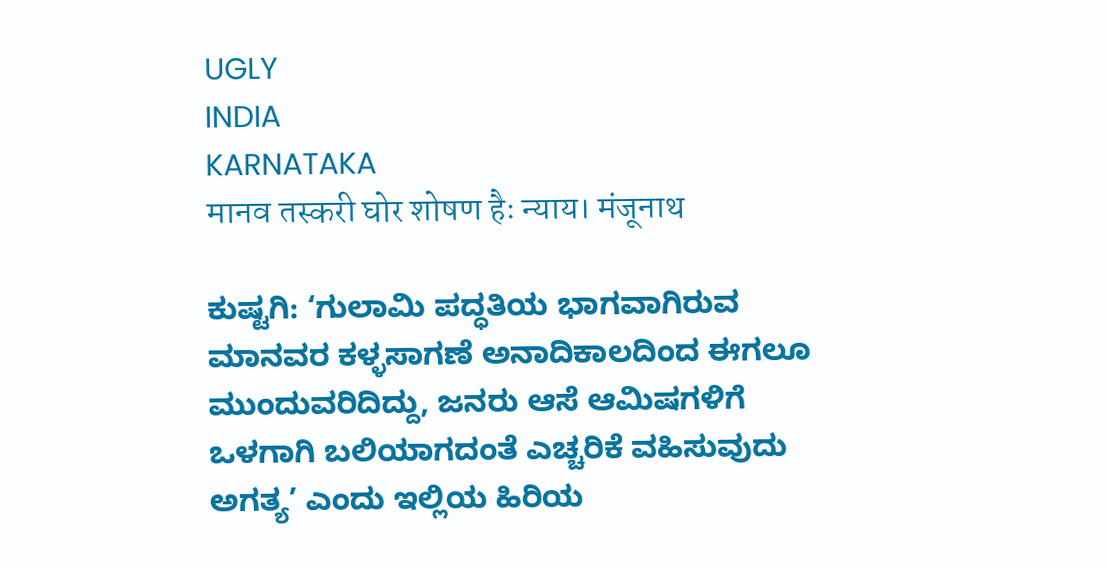UGLY
INDIA
KARNATAKA
मानव तस्करी घोर शोषण हैः न्याय। मंजूनाथ

ಕುಷ್ಟಗಿ: ‘ಗುಲಾಮಿ ಪದ್ಧತಿಯ ಭಾಗವಾಗಿರುವ ಮಾನವರ ಕಳ್ಳಸಾಗಣೆ ಅನಾದಿಕಾಲದಿಂದ ಈಗಲೂ ಮುಂದುವರಿದಿದ್ದು, ಜನರು ಆಸೆ ಆಮಿಷಗಳಿಗೆ ಒಳಗಾಗಿ ಬಲಿಯಾಗದಂತೆ ಎಚ್ಚರಿಕೆ ವಹಿಸುವುದು ಅಗತ್ಯ’ ಎಂದು ಇಲ್ಲಿಯ ಹಿರಿಯ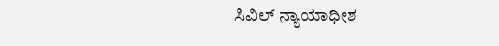ಸಿವಿಲ್ ನ್ಯಾಯಾಧೀಶ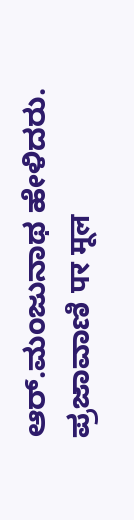ಆರ್.ಮಂಜುನಾಥ ಹೇಳಿದರು.
ಪ್ರಜಾವಾಣಿ पर मूल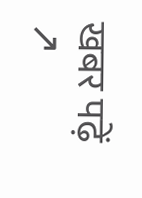खबर पढ़ें ↗